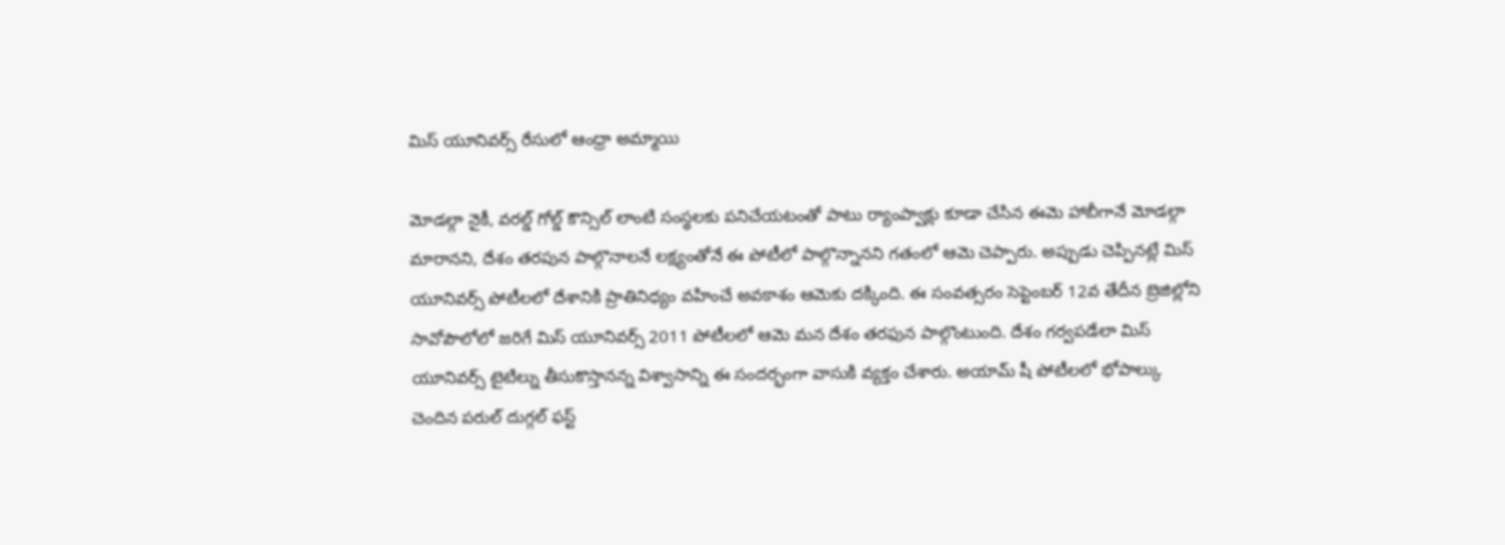మిస్ యూనివర్స్ రేసులో ఆంధ్రా అమ్మాయి

మోడల్గా నైకీ, వరల్డ్ గోల్డ్ కౌన్సిల్ లాంటి సంస్థలకు పనిచేయటంతో పాటు ర్యాంప్వాక్లు కూడా చేసిన ఈమె హాబీగానే మోడల్గా మారానని, దేశం తరపున పాల్గొనాలనే లక్ష్యంతోనే ఈ పోటీలో పాల్గొన్నానని గతంలో ఆమె చెప్పారు. అప్పుడు చెప్పినట్లే మిస్ యూనివర్స్ పోటీలలో దేశానికి ప్రాతినిధ్యం వహించే అవకాశం ఆమెకు దక్కింది. ఈ సంవత్సరం సెప్టెంబర్ 12వ తేదీన బ్రెజిల్లోని సావోపౌలోలో జరిగే మిస్ యూనివర్స్ 2011 పోటీలలో ఆమె మన దేశం తరఫున పాల్గొంటుంది. దేశం గర్వపడేలా మిస్ యూనివర్స్ టైటిల్ను తీసుకొస్తానన్న విశ్వాసాన్ని ఈ సందర్భంగా వాసుకి వ్యక్తం చేశారు. అయామ్ షీ పోటీలలో భోపాల్కు చెందిన పరుల్ దుగ్గల్ ఫస్ట్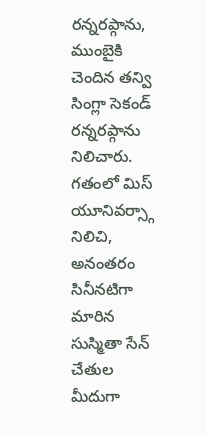రన్నరప్గాను, ముంబైకి చెందిన తన్వి సింగ్లా సెకండ్ రన్నరప్గాను నిలిచారు. గతంలో మిస్ యూనివర్స్గా నిలిచి, అనంతరం సినీనటిగా మారిన సుస్మితా సేన్ చేతుల మీదుగా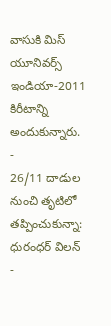వాసుకి మిస్ యూనివర్స్ ఇండియా-2011 కిరీటాన్ని అందుకున్నారు.
-
26/11 దాడుల నుంచి తృటిలో తప్పించుకున్నా: ధురంధర్ విలన్ -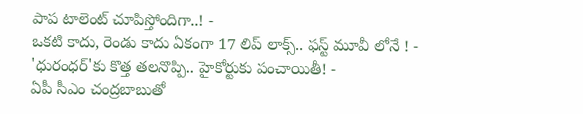పాప టాలెంట్ చూపిస్తోందిగా..! -
ఒకటి కాదు, రెండు కాదు ఏకంగా 17 లిప్ లాక్స్.. ఫస్ట్ మూవీ లోనే ! -
'ధురంధర్'కు కొత్త తలనొప్పి.. హైకోర్టుకు పంచాయితీ! -
ఏపీ సీఎం చంద్రబాబుతో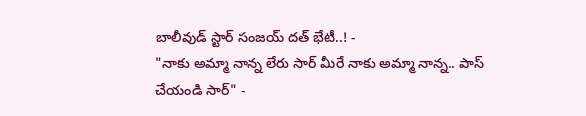బాలీవుడ్ స్టార్ సంజయ్ దత్ భేటీ..! -
"నాకు అమ్మా నాన్న లేరు సార్ మీరే నాకు అమ్మా నాన్న.. పాస్ చేయండి సార్" -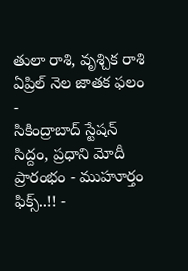తులా రాశి, వృశ్చిక రాశి ఏప్రిల్ నెల జాతక ఫలం -
సికింద్రాబాద్ స్టేషన్ సిద్దం, ప్రధాని మోదీ ప్రారంభం - ముహూర్తం ఫిక్స్..!! -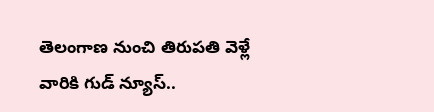తెలంగాణ నుంచి తిరుపతి వెళ్లే వారికి గుడ్ న్యూస్..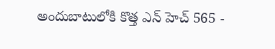అందుబాటులోకి కొత్త ఎన్ హెచ్ 565 -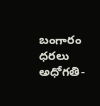బంగారం ధరలు అధోగతి-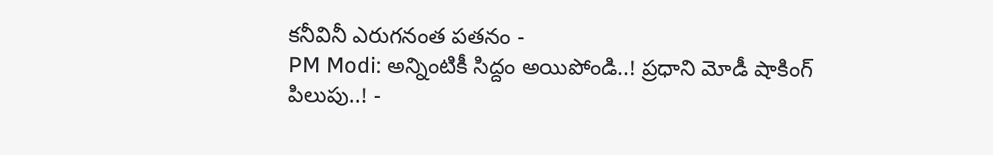కనీవినీ ఎరుగనంత పతనం -
PM Modi: అన్నింటికీ సిద్దం అయిపోండి..! ప్రధాని మోడీ షాకింగ్ పిలుపు..! -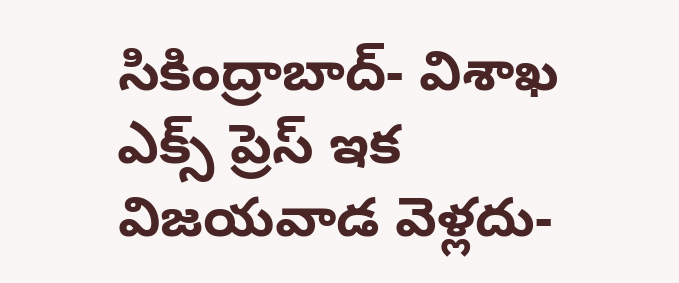సికింద్రాబాద్- విశాఖ ఎక్స్ ప్రెస్ ఇక విజయవాడ వెళ్లదు-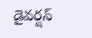డైవర్షన్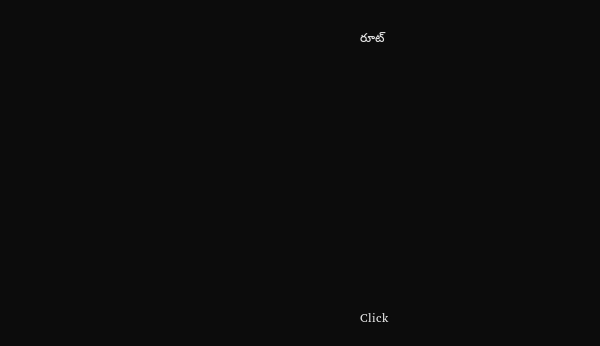రూట్












Click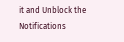it and Unblock the Notifications